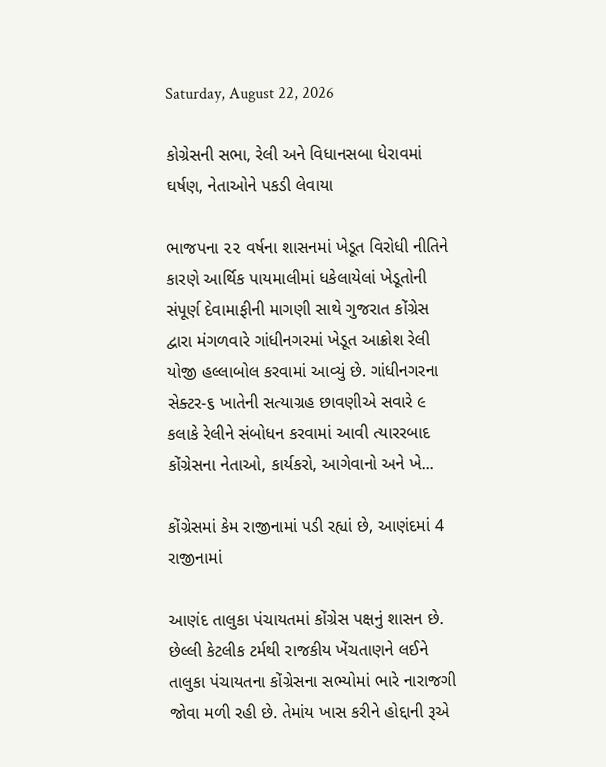Saturday, August 22, 2026

કોગ્રેસની સભા, રેલી અને વિધાનસબા ધેરાવમાં ઘર્ષણ, નેતાઓને પકડી લેવાયા

ભાજપના ૨૨ વર્ષના શાસનમાં ખેડૂત વિરોધી નીતિને કારણે આર્થિક પાયમાલીમાં ધકેલાયેલાં ખેડૂતોની સંપૂર્ણ દેવામાફીની માગણી સાથે ગુજરાત કોંગ્રેસ દ્વારા મંગળવારે ગાંધીનગરમાં ખેડૂત આક્રોશ રેલી યોજી હલ્લાબોલ કરવામાં આવ્યું છે. ગાંધીનગરના સેક્ટર-૬ ખાતેની સત્યાગ્રહ છાવણીએ સવારે ૯ કલાકે રેલીને સંબોધન કરવામાં આવી ત્યારરબાદ કોંગ્રેસના નેતાઓ, કાર્યકરો, આગેવાનો અને ખે...

કોંગ્રેસમાં કેમ રાજીનામાં પડી રહ્યાં છે, આણંદમાં 4 રાજીનામાં

આણંદ તાલુકા પંચાયતમાં કોંગ્રેસ પક્ષનું શાસન છે. છેલ્લી કેટલીક ટર્મથી રાજકીય ખેંચતાણને લઈને તાલુકા પંચાયતના કોંગ્રેસના સભ્યોમાં ભારે નારાજગી જોવા મળી રહી છે. તેમાંય ખાસ કરીને હોદ્દાની રૂએ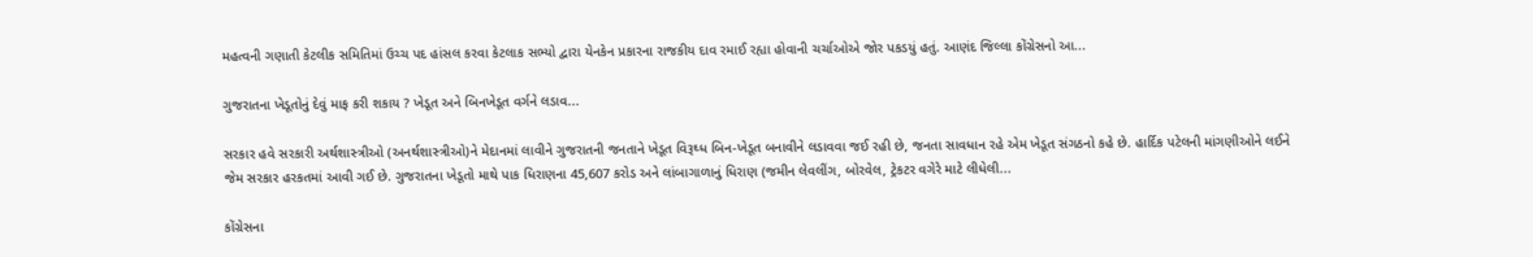મહત્વની ગણાતી કેટલીક સમિતિમાં ઉચ્ચ પદ હાંસલ કરવા કેટલાક સભ્યો દ્વારા યેનકેન પ્રકારના રાજકીય દાવ રમાઈ રહ્યા હોવાની ચર્ચાઓએ જોર પકડયું હતું. આણંદ જિલ્લા કોંગ્રેસનો આ...

ગુજરાતના ખેડૂતોનું દેવું માફ કરી શકાય ? ખેડૂત અને બિનખેડૂત વર્ગને લડાવ...

સરકાર હવે સરકારી અર્થશાસ્‍ત્રીઓ (અનર્થશાસ્‍ત્રીઓ)ને મેદાનમાં લાવીને ગુજરાતની જનતાને ખેડૂત વિરૂઘ્‍ધ બિન-ખેડૂત બનાવીને લડાવવા જઈ રહી છે, જનતા સાવધાન રહે એમ ખેડૂત સંગઠનો કહે છે. હાર્દિક પટેલની માંગણીઓને લઈને જેમ સરકાર હરકતમાં આવી ગઈ છે. ગુજરાતના ખેડૂતો માથે પાક ધિરાણના 45,607 કરોડ અને લાંબાગાળાનું ધિરાણ (જમીન લેવલીંગ, બોરવેલ, ટ્રેકટર વગેરે માટે લીધેલી...

કોંગ્રેસના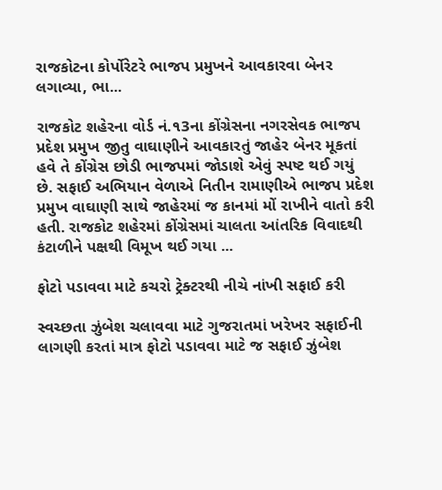રાજકોટના કોર્પોરેટરે ભાજપ પ્રમુખને આવકારવા બેનર લગાવ્યા, ભા...

રાજકોટ શહેરના વોર્ડ નં.૧3ના કોંગ્રેસના નગરસેવક ભાજપ પ્રદેશ પ્રમુખ જીતુ વાઘાણીને આવકારતું જાહેર બેનર મૂકતાં હવે તે કોંગ્રેસ છોડી ભાજપમાં જોડાશે એવું સ્પષ્ટ થઈ ગયું છે. સફાઈ અભિયાન વેળાએ નિતીન રામાણીએ ભાજપ પ્રદેશ પ્રમુખ વાઘાણી સાથે જાહેરમાં જ કાનમાં મોં રાખીને વાતો કરી હતી. રાજકોટ શહેરમાં કોંગ્રેસમાં ચાલતા આંતરિક વિવાદથી કંટાળીને પક્ષથી વિમૂખ થઈ ગયા ...

ફોટો પડાવવા માટે કચરો ટ્રેક્ટરથી નીચે નાંખી સફાઈ કરી

સ્વચ્છતા ઝુંબેશ ચલાવવા માટે ગુજરાતમાં ખરેખર સફાઈની લાગણી કરતાં માત્ર ફોટો પડાવવા માટે જ સફાઈ ઝુંબેશ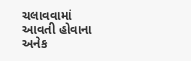ચલાવવામાં આવતી હોવાના અનેક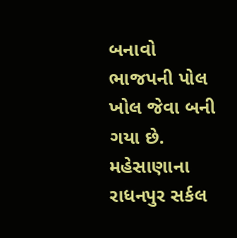બનાવો ભાજપની પોલ ખોલ જેવા બની ગયા છે. મહેસાણાના રાધનપુર સર્કલ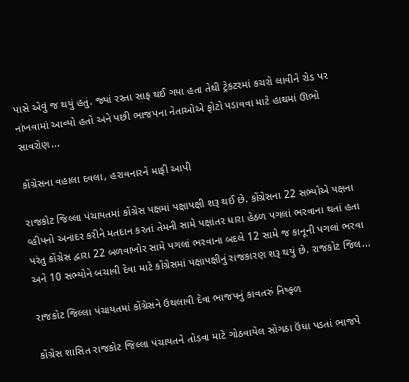પાસે એવું જ થયું હતું. જ્યાં રસ્તા સાફ થઈ ગયા હતા તેથી ટ્રેકટરમાં કચરો લાવીને રોડ પર નાંખવામાં આવ્યો હતો અને પછી ભાજપના નેતાઓએ ફોટો પડાવવા માટે હાથમાં ઊભો સાવરોણ...

કોંગ્રેસના વહાલા દવલા, હરાવનારને માફી આપી

રાજકોટ જિલ્લા પંચાયતમાં કોંગ્રેસ પક્ષમાં પક્ષાપક્ષી શરૂ થઈ છે. કોંગ્રેસના 22 સભ્યોએ પક્ષના વ્હીપનો અનાદર કરીને મતદાન કરતાં તેમની સામે પક્ષાંતર ધારા હેઠળ પગલાં ભરવાના થતાં હતા પરંતુ કોંગ્રેસ દ્વારા 22 બળવાખોર સામે પગલાં ભરવાના બદલે 12 સામે જ કાનૂની પગલાં ભરવા અને 10 સભ્યોને બચાવી દેવા માટે કોંગ્રેસમાં પક્ષાપક્ષીનું રાજકારણ શરૂ થયું છે. રાજકોટ જિલ...

રાજકોટ જિલ્લા પંચાયતમાં કોંગ્રેસને ઉથલાવી દેવા ભાજપનું કાવતરું નિષ્ફળ

કોંગ્રેસ શાસિત રાજકોટ જિલ્લા પંચાયતને તોડવા માટે ગોઠવાયેલ સોગઠા ઉંધા પડતાં ભાજપે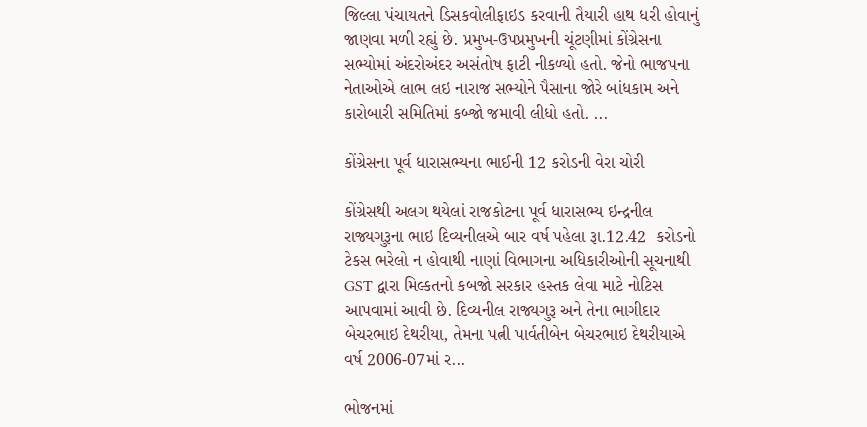જિલ્લા પંચાયતને ડિસકવોલીફાઇડ કરવાની તૈયારી હાથ ધરી હોવાનું જાણવા મળી રહ્યું છે. પ્રમુખ-ઉપપ્રમુખની ચૂંટણીમાં કોંગ્રેસના સભ્યોમાં અંદરોઅંદર અસંતોષ ફાટી નીકળ્યો હતો. જેનો ભાજપના નેતાઓએ લાભ લઇ નારાજ સભ્યોને પૈસાના જોરે બાંધકામ અને કારોબારી સમિતિમાં કબ્જો જમાવી લીધો હતો. ...

કોંગ્રેસના પૂર્વ ધારાસભ્યના ભાઈની 12 કરોડની વેરા ચોરી

કોંગ્રેસથી અલગ થયેલાં રાજકોટના પૂર્વ ધારાસભ્ય ઇન્દ્રનીલ રાજ્યગુરૂના ભાઇ દિવ્યનીલએ બાર વર્ષ પહેલા રૂા.12.42  કરોડનો ટેકસ ભરેલો ન હોવાથી નાણાં વિભાગના અધિકારીઓની સૂચનાથી GST દ્વારા મિલ્કતનો કબજો સરકાર હસ્તક લેવા માટે નોટિસ આપવામાં આવી છે. દિવ્યનીલ રાજ્યગુરૂ અને તેના ભાગીદાર બેચરભાઇ દેથરીયા, તેમના પત્ની પાર્વતીબેન બેચરભાઇ દેથરીયાએ વર્ષ 2006-07માં ર...

ભોજનમાં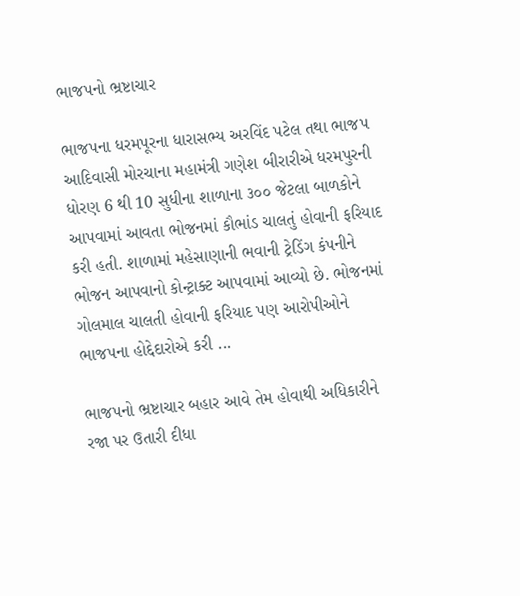ભાજપનો ભ્રષ્ટાચાર

ભાજપના ધરમપૂરના ધારાસભ્ય અરવિંદ પટેલ તથા ભાજપ આદિવાસી મોરચાના મહામંત્રી ગણેશ બીરારીએ ધરમપુરની ધોરણ 6 થી 10 સુધીના શાળાના ૩૦૦ જેટલા બાળકોને આપવામાં આવતા ભોજનમાં કૌભાંડ ચાલતું હોવાની ફરિયાદ કરી હતી. શાળામાં મહેસાણાની ભવાની ટ્રેડિંગ કંપનીને ભોજન આપવાનો કોન્ટ્રાક્ટ આપવામાં આવ્યો છે. ભોજનમાં ગોલમાલ ચાલતી હોવાની ફરિયાદ પણ આરોપીઓને ભાજપના હોદ્દેદારોએ કરી ...

ભાજપનો ભ્રષ્ટાચાર બહાર આવે તેમ હોવાથી અધિકારીને રજા પર ઉતારી દીધા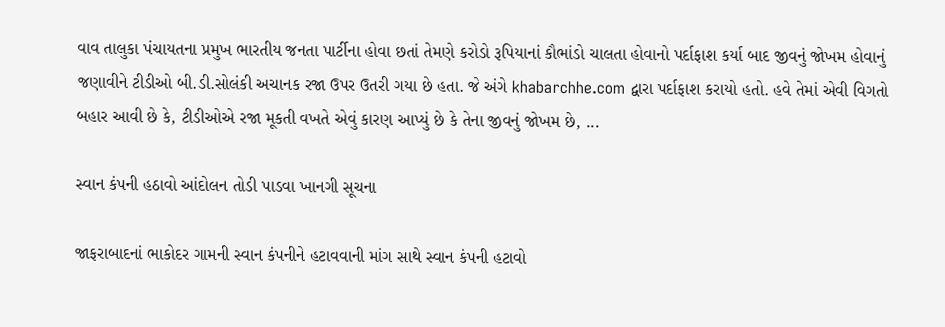વાવ તાલુકા પંચાયતના પ્રમુખ ભારતીય જનતા પાર્ટીના હોવા છતાં તેમણે કરોડો રૂપિયાનાં કૌભાંડો ચાલતા હોવાનો પર્દાફાશ કર્યા બાદ જીવનું જોખમ હોવાનું જણાવીને ટીડીઓ બી.ડી.સોલંકી અચાનક રજા ઉપર ઉતરી ગયા છે હતા. જે અંગે khabarchhe.com દ્વારા પર્દાફાશ કરાયો હતો. હવે તેમાં એવી વિગતો બહાર આવી છે કે, ટીડીઓએ રજા મૂકતી વખતે એવું કારણ આપ્યું છે કે તેના જીવનું જોખમ છે, ...

સ્વાન કંપની હઠાવો આંદોલન તોડી પાડવા ખાનગી સૂચના

જાફરાબાદનાં ભાકોદર ગામની સ્‍વાન કંપનીને હટાવવાની માંગ સાથે સ્‍વાન કંપની હટાવો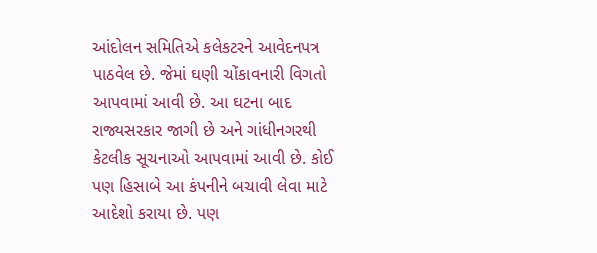આંદોલન સમિતિએ કલેકટરને આવેદનપત્ર પાઠવેલ છે. જેમાં ઘણી ચોંકાવનારી વિગતો આપવામાં આવી છે. આ ઘટના બાદ રાજ્યસરકાર જાગી છે અને ગાંધીનગરથી કેટલીક સૂચનાઓ આપવામાં આવી છે. કોઈ પણ હિસાબે આ કંપનીને બચાવી લેવા માટે આદેશો કરાયા છે. પણ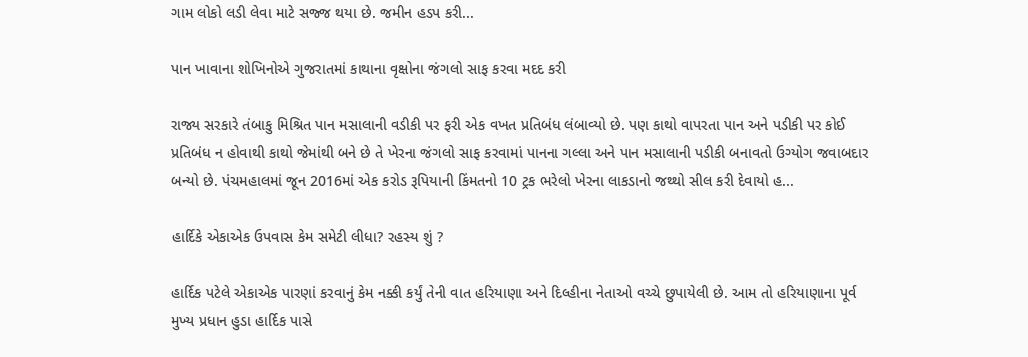ગામ લોકો લડી લેવા માટે સજ્જ થયા છે. જમીન હડપ કરી...

પાન ખાવાના શોખિનોએ ગુજરાતમાં કાથાના વૃક્ષોના જંગલો સાફ કરવા મદદ કરી

રાજ્ય સરકારે તંબાકુ મિશ્રિત પાન મસાલાની વડીકી પર ફરી એક વખત પ્રતિબંધ લંબાવ્યો છે. પણ કાથો વાપરતા પાન અને પડીકી પર કોઈ પ્રતિબંધ ન હોવાથી કાથો જેમાંથી બને છે તે ખેરના જંગલો સાફ કરવામાં પાનના ગલ્લા અને પાન મસાલાની પડીકી બનાવતો ઉગ્યોગ જવાબદાર બન્યો છે. પંચમહાલમાં જૂન 2016માં એક કરોડ રૂપિયાની કિંમતનો 10 ટ્રક ભરેલો ખેરના લાકડાનો જથ્થો સીલ કરી દેવાયો હ...

હાર્દિકે એકાએક ઉપવાસ કેમ સમેટી લીધા? રહસ્ય શું ?

હાર્દિક પટેલે એકાએક પારણાં કરવાનું કેમ નક્કી કર્યું તેની વાત હરિયાણા અને દિલ્હીના નેતાઓ વચ્ચે છુપાયેલી છે. આમ તો હરિયાણાના પૂર્વ મુખ્ય પ્રધાન હુડા હાર્દિક પાસે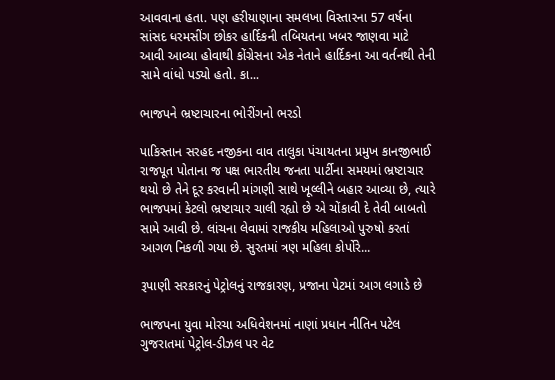આવવાના હતા. પણ હરીયાણાના સમલખા વિસ્તારના 57 વર્ષના સાંસદ ધરમસીંગ છોકર હાર્દિકની તબિયતના ખબર જાણવા માટે આવી આવ્યા હોવાથી કોંગ્રેસના એક નેતાને હાર્દિકના આ વર્તનથી તેની સામે વાંધો પડ્યો હતો. કા...

ભાજપને ભ્રષ્ટાચારના ભોરીંગનો ભરડો

પાકિસ્તાન સરહદ નજીકના વાવ તાલુકા પંચાયતના પ્રમુખ કાનજીભાઈ રાજપૂત પોતાના જ પક્ષ ભારતીય જનતા પાર્ટીના સમયમાં ભ્રષ્ટાચાર થયો છે તેને દૂર કરવાની માંગણી સાથે ખૂલ્લીને બહાર આવ્યા છે, ત્યારે ભાજપમાં કેટલો ભ્રષ્ટાચાર ચાલી રહ્યો છે એ ચોંકાવી દે તેવી બાબતો સામે આવી છે. લાંચના લેવામાં રાજકીય મહિલાઓ પુરુષો કરતાં આગળ નિકળી ગયા છે. સુરતમાં ત્રણ મહિલા કોર્પોરે...

રૂપાણી સરકારનું પેટ્રોલનું રાજકારણ, પ્રજાના પેટમાં આગ લગાડે છે

ભાજપના યુવા મોરચા અધિવેશનમાં નાણાં પ્રધાન નીતિન પટેલ ગુજરાતમાં પેટ્રોલ-ડીઝલ પર વેટ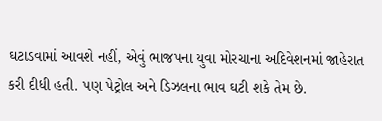ઘટાડવામાં આવશે નહીં, એવું ભાજપના યુવા મોરચાના અદિવેશનમાં જાહેરાત કરી દીધી હતી. પણ પેટ્રોલ અને ડિઝલના ભાવ ઘટી શકે તેમ છે.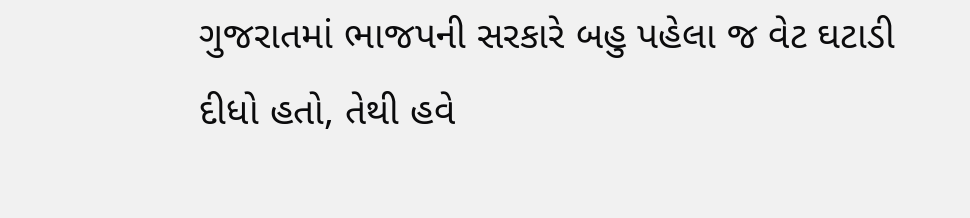ગુજરાતમાં ભાજપની સરકારે બહુ પહેલા જ વેટ ઘટાડી દીધો હતો, તેથી હવે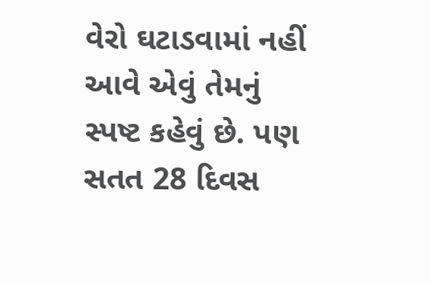વેરો ઘટાડવામાં નહીં આવે એવું તેમનું સ્પષ્ટ કહેવું છે. પણ સતત 28 દિવસ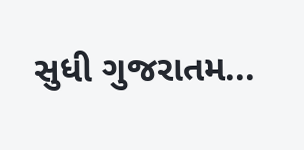સુધી ગુજરાતમ...